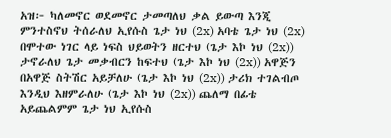አዝ፦ ካለመኖር ወደመኖር ታመጣለህ ቃል ይውጣ እንጂ ምንተስኖህ ትሰራለህ ኢየሱስ ጌታ ነህ (2x) አባቴ ጌታ ነህ (2x) በሞተው ነገር ላይ ነፍስ ህይወትን ዘርተህ (ጌታ እኮ ነህ (2x)) ታኖራለህ ጌታ መቃብርን ከፍተህ (ጌታ እኮ ነህ (2x)) አዋጅን በአዋጅ ስትሽር አይቻለሁ (ጌታ እኮ ነህ (2x)) ታሪክ ተገልብጦ እንዲህ እዘምራለሁ (ጌታ እኮ ነህ (2x)) ጨለማ በፊቴ አይጨልምም ጌታ ነህ ኢየሱስ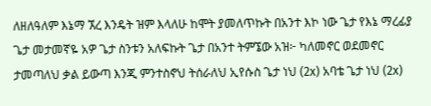ለዘለዓለም እኔማ ኧረ እንዴት ዝም እላለሁ ከሞት ያመለጥኩት በአንተ እኮ ነው ጌታ የእኔ ማረፊያ ጌታ መታመኛዬ አዎ ጌታ ስንቱን አለፍኩት ጌታ በአንተ ትምኜው አዝ፦ ካለመኖር ወደመኖር ታመጣለህ ቃል ይውጣ እንጂ ምንተስኖህ ትሰራለህ ኢየሱስ ጌታ ነህ (2x) አባቴ ጌታ ነህ (2x)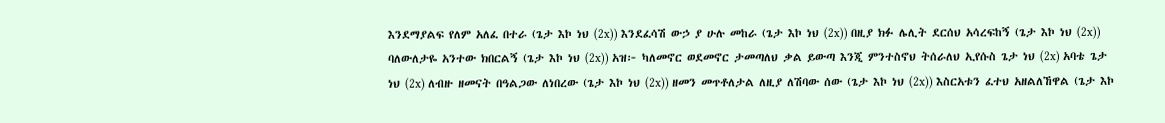እንደማያልፍ የለም አለፈ በተራ (ጌታ እኮ ነህ (2x)) እንደፈሳሽ ውኃ ያ ሁሉ መከራ (ጌታ እኮ ነህ (2x)) በዚያ ክፉ ሌሊት ደርሰህ አሳረፍከኝ (ጌታ እኮ ነህ (2x)) ባለውለታዬ አንተው ክበርልኝ (ጌታ እኮ ነህ (2x)) አዝ፦ ካለመኖር ወደመኖር ታመጣለህ ቃል ይውጣ እንጂ ምንተስኖህ ትሰራለህ ኢየሱስ ጌታ ነህ (2x) አባቴ ጌታ ነህ (2x) ለብዙ ዘመናት በዓልጋው ለነበረው (ጌታ እኮ ነህ (2x)) ዘመን መጥቶለታል ለዚያ ለሽባው ሰው (ጌታ እኮ ነህ (2x)) እስርአቱን ፈተህ አዘልለኸዋል (ጌታ እኮ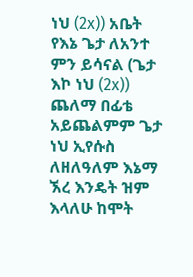ነህ (2x)) አቤት የእኔ ጌታ ለአንተ ምን ይሳናል (ጌታ እኮ ነህ (2x)) ጨለማ በፊቴ አይጨልምም ጌታ ነህ ኢየሱስ ለዘለዓለም እኔማ ኧረ እንዴት ዝም እላለሁ ከሞት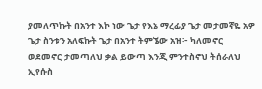ያመለጥኩት በአንተ እኮ ነው ጌታ የእኔ ማረፊያ ጌታ መታመኛዬ አዎ ጌታ ስንቱን አለፍኩት ጌታ በአንተ ትምኜው አዝ፦ ካለመኖር ወደመኖር ታመጣለህ ቃል ይውጣ እንጂ ምንተስኖህ ትሰራለህ ኢየሱስ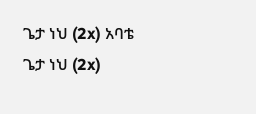ጌታ ነህ (2x) አባቴ ጌታ ነህ (2x)